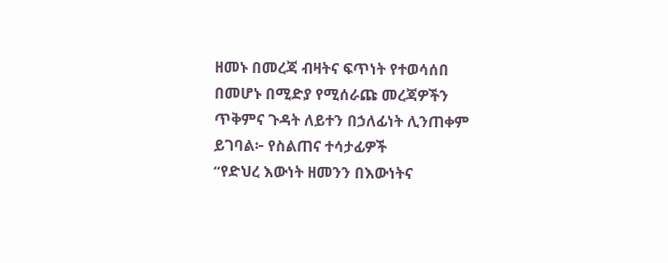ዘመኑ በመረጃ ብዛትና ፍጥነት የተወሳሰበ በመሆኑ በሚድያ የሚሰራጩ መረጃዎችን ጥቅምና ጉዳት ለይተን በኃለፊነት ሊንጠቀም ይገባል፦ የስልጠና ተሳታፊዎች
“የድህረ እውነት ዘመንን በእውነትና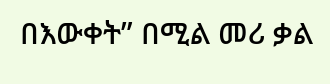በእውቀት” በሚል መሪ ቃል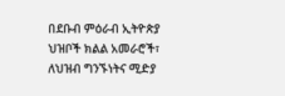በደቡብ ምዕራብ ኢትዮጵያ ህዝቦች ክልል አመራሮች፣ ለህዝብ ግንኙነትና ሚድያ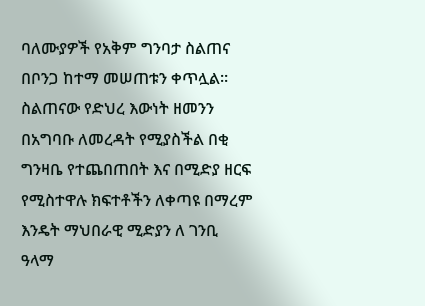ባለሙያዎች የአቅም ግንባታ ስልጠና በቦንጋ ከተማ መሠጠቱን ቀጥሏል። ስልጠናው የድህረ እውነት ዘመንን በአግባቡ ለመረዳት የሚያስችል በቂ ግንዛቤ የተጨበጠበት እና በሚድያ ዘርፍ የሚስተዋሉ ክፍተቶችን ለቀጣዩ በማረም እንዴት ማህበራዊ ሚድያን ለ ገንቢ ዓላማ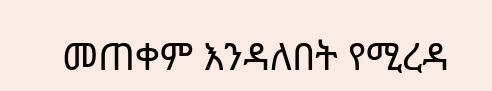መጠቀም እንዳለበት የሚረዳ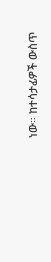ነው። ከተሳታፊዎች ውስጥ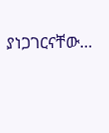ያነጋገርናቸው…